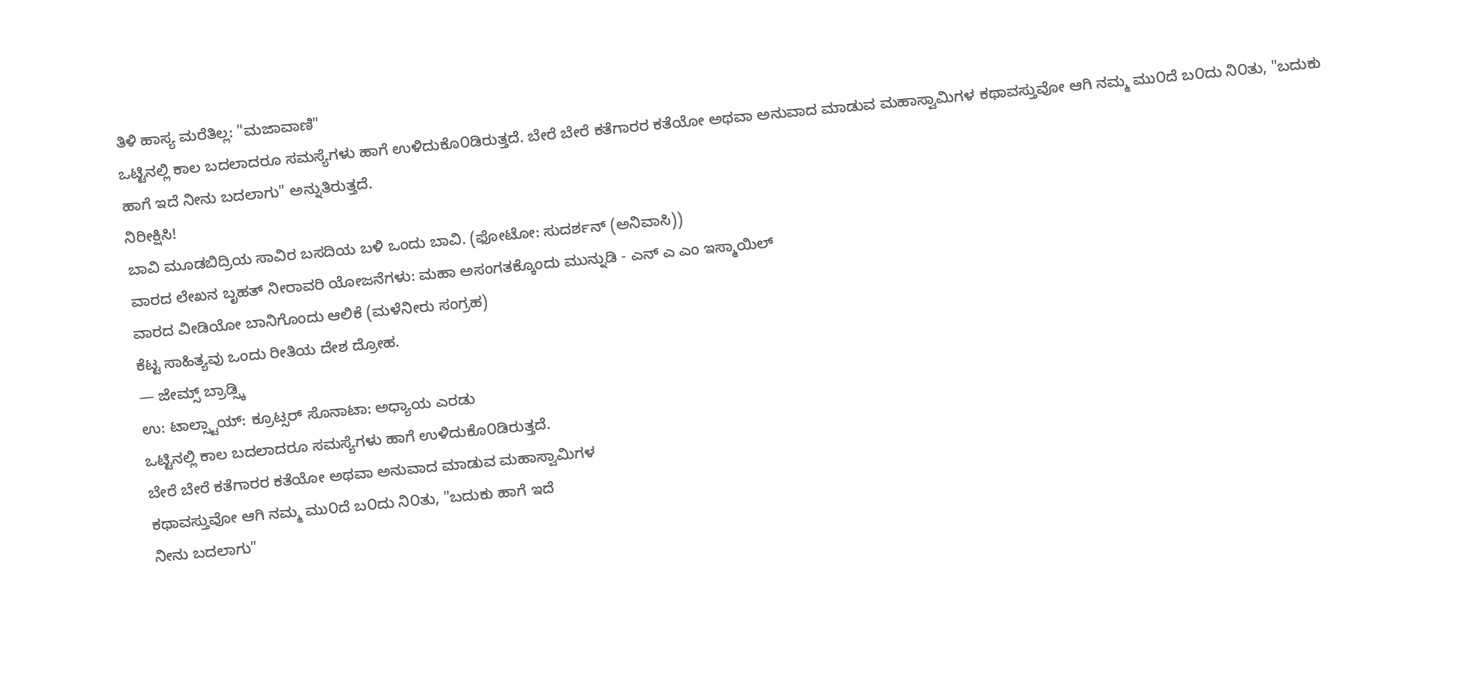ತಿಳಿ ಹಾಸ್ಯ ಮರೆತಿಲ್ಲ: "ಮಜಾವಾಣಿ"
ಒಟ್ಟಿನಲ್ಲಿ ಕಾಲ ಬದಲಾದರೂ ಸಮಸ್ಯೆಗಳು ಹಾಗೆ ಉಳಿದುಕೊ೦ಡಿರುತ್ತದೆ. ಬೇರೆ ಬೇರೆ ಕತೆಗಾರರ ಕತೆಯೋ ಅಥವಾ ಅನುವಾದ ಮಾಡುವ ಮಹಾಸ್ವಾಮಿಗಳ ಕಥಾವಸ್ತುವೋ ಆಗಿ ನಮ್ಮ ಮು೦ದೆ ಬ೦ದು ನಿ೦ತು, "ಬದುಕು ಹಾಗೆ ಇದೆ ನೀನು ಬದಲಾಗು" ಅನ್ನುತಿರುತ್ತದೆ.
ನಿರೀಕ್ಷಿಸಿ!
ಬಾವಿ ಮೂಡಬಿದ್ರಿಯ ಸಾವಿರ ಬಸದಿಯ ಬಳಿ ಒಂದು ಬಾವಿ. (ಫೋಟೋ: ಸುದರ್ಶನ್ (ಅನಿವಾಸಿ))
ವಾರದ ಲೇಖನ ಬೃಹತ್ ನೀರಾವರಿ ಯೋಜನೆಗಳು: ಮಹಾ ಅಸಂಗತಕ್ಕೊಂದು ಮುನ್ನುಡಿ - ಎನ್ ಎ ಎಂ ಇಸ್ಮಾಯಿಲ್
ವಾರದ ವೀಡಿಯೋ ಬಾನಿಗೊಂದು ಆಲಿಕೆ (ಮಳೆನೀರು ಸಂಗ್ರಹ)
ಕೆಟ್ಟ ಸಾಹಿತ್ಯವು ಒಂದು ರೀತಿಯ ದೇಶ ದ್ರೋಹ.
— ಜೇಮ್ಸ್ ಬ್ರಾಡ್ಸ್ಕಿ
ಉ: ಟಾಲ್ಸ್ಟಾಯ್: ಕ್ರೂಟ್ಸರ್ ಸೊನಾಟಾ: ಅಧ್ಯಾಯ ಎರಡು
ಒಟ್ಟಿನಲ್ಲಿ ಕಾಲ ಬದಲಾದರೂ ಸಮಸ್ಯೆಗಳು ಹಾಗೆ ಉಳಿದುಕೊ೦ಡಿರುತ್ತದೆ.
ಬೇರೆ ಬೇರೆ ಕತೆಗಾರರ ಕತೆಯೋ ಅಥವಾ ಅನುವಾದ ಮಾಡುವ ಮಹಾಸ್ವಾಮಿಗಳ
ಕಥಾವಸ್ತುವೋ ಆಗಿ ನಮ್ಮ ಮು೦ದೆ ಬ೦ದು ನಿ೦ತು, "ಬದುಕು ಹಾಗೆ ಇದೆ
ನೀನು ಬದಲಾಗು"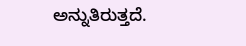ಅನ್ನುತಿರುತ್ತದೆ.